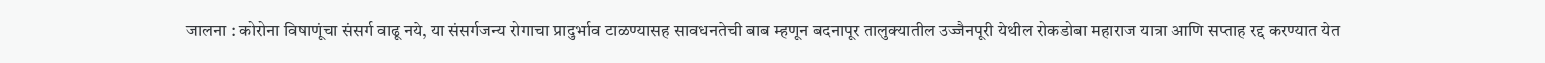जालना : कोरोना विषाणूंचा संसर्ग वाढू नये, या संसर्गजन्य रोगाचा प्रादुर्भाव टाळण्यासह सावधनतेची बाब म्हणून बदनापूर तालुक्यातील उज्जैनपूरी येथील रोकडोबा महाराज यात्रा आणि सप्ताह रद्द करण्यात येत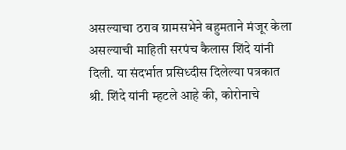असल्याचा ठराव ग्रामसभेने बहुमताने मंजूर केला असल्याची माहिती सरपंच कैलास शिंदे यांनी दिली. या संदर्भात प्रसिध्दीस दिलेल्या पत्रकात श्री. शिंदे यांनी म्हटले आहे की, कोरोनाचे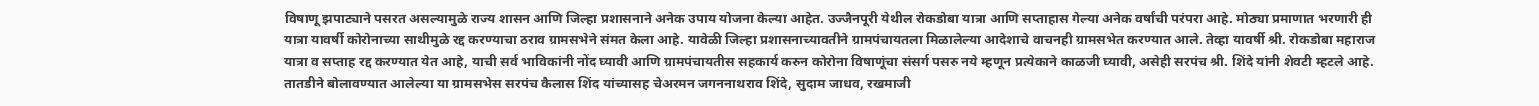विषाणू झपाट्याने पसरत असल्यामुळे राज्य शासन आणि जिल्हा प्रशासनाने अनेक उपाय योजना केल्या आहेत. उज्जैनपूरी येथील रोकडोबा यात्रा आणि सप्ताहास गेल्या अनेक वर्षांची परंपरा आहे. मोठ्या प्रमाणात भरणारी ही यात्रा यावर्षी कोरोनाच्या साथीमुळे रद्द करण्याचा ठराव ग्रामसभेने संमत केला आहे. यावेळी जिल्हा प्रशासनाच्यावतीने ग्रामपंचायतला मिळालेल्या आदेशाचे वाचनही ग्रामसभेत करण्यात आले. तेव्हा यावर्षी श्री. रोकडोबा महाराज यात्रा व सप्ताह रद्द करण्यात येत आहे, याची सर्व भाविकांनी नोंद घ्यावी आणि ग्रामपंचायतीस सहकार्य करुन कोरोना विषाणूंचा संसर्ग पसरु नये म्हणून प्रत्येकाने काळजी घ्यावी, असेही सरपंच श्री. शिंदे यांनी शेवटी म्हटले आहे.
तातडीने बोलावण्यात आलेल्या या ग्रामसभेस सरपंच कैलास शिंद यांच्यासह चेअरमन जगननाथराव शिंदे, सुदाम जाधव, रखमाजी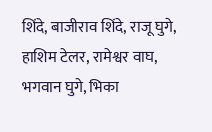शिंदे, बाजीराव शिंदे, राजू घुगे, हाशिम टेलर, रामेश्वर वाघ, भगवान घुगे, भिका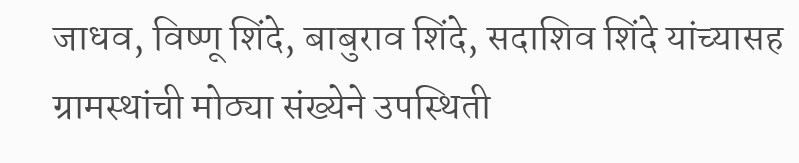जाधव, विष्णू शिंदे, बाबुराव शिंदे, सदाशिव शिंदे यांच्यासह ग्रामस्थांची मोठ्या संख्येने उपस्थिती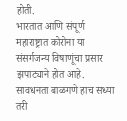होती.
भारतात आणि संपूर्ण महाराष्ट्रात कोरोना या संसर्गजन्य विषाणूंचा प्रसार झपाट्याने होत आहे. सावधनता बाळगणे हाच सध्या तरी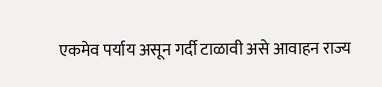एकमेव पर्याय असून गर्दी टाळावी असे आवाहन राज्य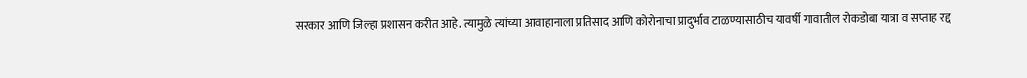सरकार आणि जिल्हा प्रशासन करीत आहे. त्यामुळे त्यांच्या आवाहानाला प्रतिसाद आणि कोरोनाचा प्रादुर्भाव टाळण्यासाठीच यावर्षी गावातील रोकडोबा यात्रा व सप्ताह रद्द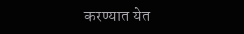करण्यात येत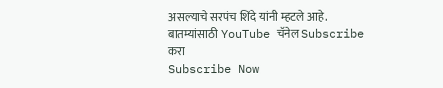असल्याचे सरपंच शिंदे यांनी म्हटले आहे.
बातम्यांसाठी YouTube चॅनेल Subscribe करा
Subscribe Now